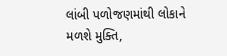લાંબી પળોજણમાંથી લોકાને મળશે મુક્તિ,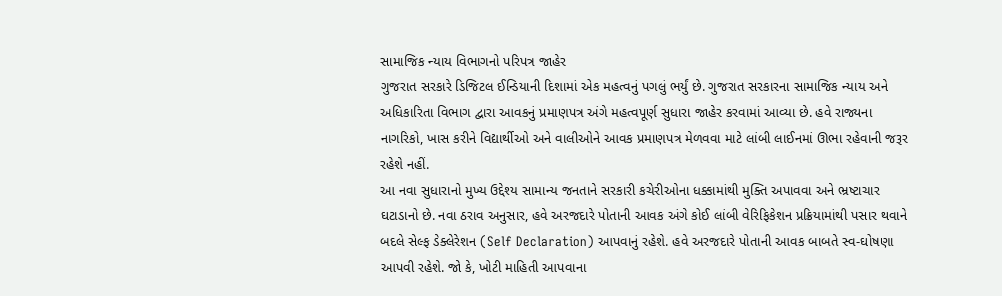સામાજિક ન્યાય વિભાગનો પરિપત્ર જાહેર
ગુજરાત સરકારે ડિજિટલ ઈન્ડિયાની દિશામાં એક મહત્વનું પગલું ભર્યું છે. ગુજરાત સરકારના સામાજિક ન્યાય અને અધિકારિતા વિભાગ દ્વારા આવકનું પ્રમાણપત્ર અંગે મહત્વપૂર્ણ સુધારા જાહેર કરવામાં આવ્યા છે. હવે રાજ્યના નાગરિકો, ખાસ કરીને વિદ્યાર્થીઓ અને વાલીઓને આવક પ્રમાણપત્ર મેળવવા માટે લાંબી લાઈનમાં ઊભા રહેવાની જરૂર રહેશે નહીં.
આ નવા સુધારાનો મુખ્ય ઉદ્દેશ્ય સામાન્ય જનતાને સરકારી કચેરીઓના ધક્કામાંથી મુક્તિ અપાવવા અને ભ્રષ્ટાચાર ઘટાડાનો છે. નવા ઠરાવ અનુસાર, હવે અરજદારે પોતાની આવક અંગે કોઈ લાંબી વેરિફિકેશન પ્રક્રિયામાંથી પસાર થવાને બદલે સેલ્ફ ડેક્લેરેશન (Self Declaration) આપવાનું રહેશે. હવે અરજદારે પોતાની આવક બાબતે સ્વ-ઘોષણા આપવી રહેશે. જો કે, ખોટી માહિતી આપવાના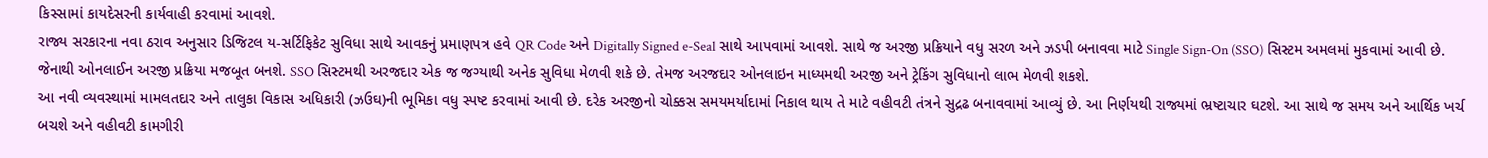કિસ્સામાં કાયદેસરની કાર્યવાહી કરવામાં આવશે.
રાજ્ય સરકારના નવા ઠરાવ અનુસાર ડિજિટલ ય-સર્ટિફિકેટ સુવિધા સાથે આવકનું પ્રમાણપત્ર હવે QR Code અને Digitally Signed e-Seal સાથે આપવામાં આવશે. સાથે જ અરજી પ્રક્રિયાને વધુ સરળ અને ઝડપી બનાવવા માટે Single Sign-On (SSO) સિસ્ટમ અમલમાં મુકવામાં આવી છે. જેનાથી ઓનલાઈન અરજી પ્રક્રિયા મજબૂત બનશે. SSO સિસ્ટમથી અરજદાર એક જ જગ્યાથી અનેક સુવિધા મેળવી શકે છે. તેમજ અરજદાર ઓનલાઇન માધ્યમથી અરજી અને ટ્રેકિંગ સુવિધાનો લાભ મેળવી શકશે.
આ નવી વ્યવસ્થામાં મામલતદાર અને તાલુકા વિકાસ અધિકારી (ઝઉઘ)ની ભૂમિકા વધુ સ્પષ્ટ કરવામાં આવી છે. દરેક અરજીનો ચોક્કસ સમયમર્યાદામાં નિકાલ થાય તે માટે વહીવટી તંત્રને સુદ્રઢ બનાવવામાં આવ્યું છે. આ નિર્ણયથી રાજ્યમાં ભ્રષ્ટાચાર ઘટશે. આ સાથે જ સમય અને આર્થિક ખર્ચ બચશે અને વહીવટી કામગીરી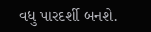વધુ પારદર્શી બનશે.